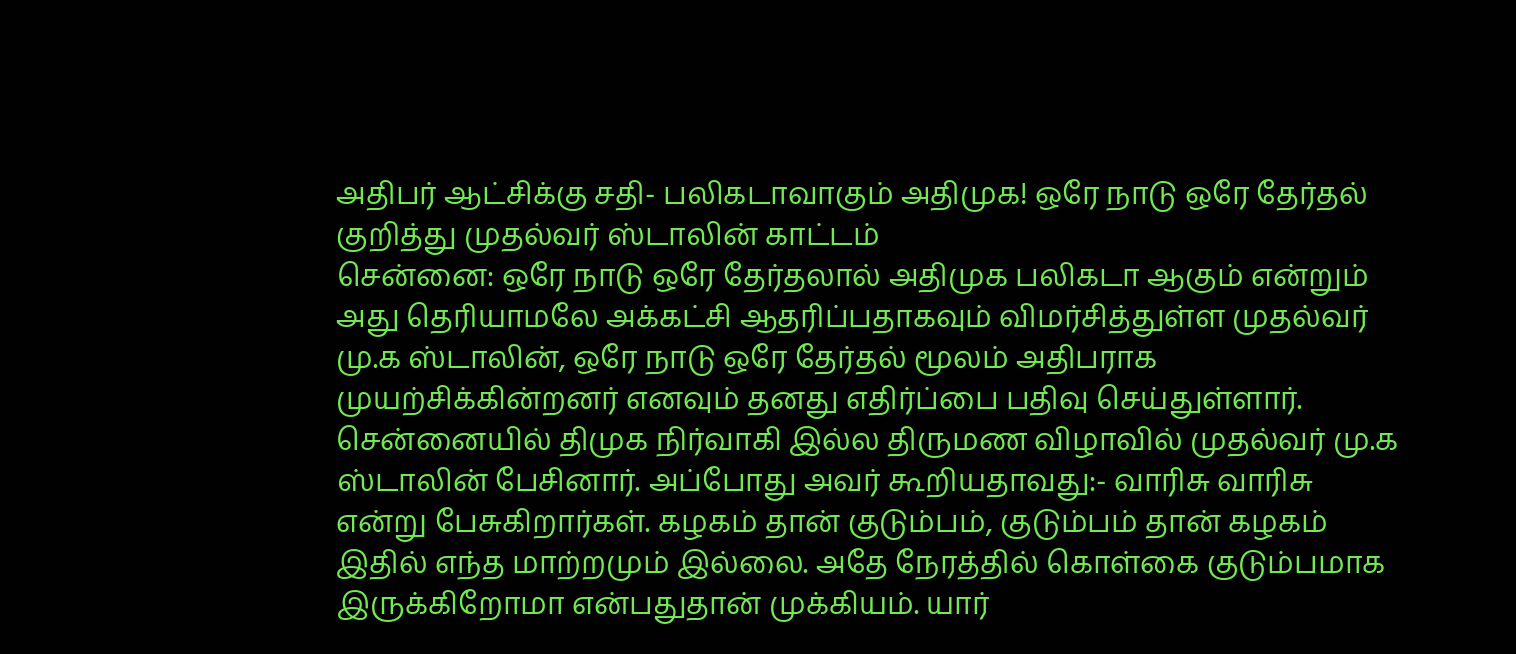அதிபர் ஆட்சிக்கு சதி- பலிகடாவாகும் அதிமுக! ஒரே நாடு ஒரே தேர்தல் குறித்து முதல்வர் ஸ்டாலின் காட்டம்
சென்னை: ஒரே நாடு ஒரே தேர்தலால் அதிமுக பலிகடா ஆகும் என்றும் அது தெரியாமலே அக்கட்சி ஆதரிப்பதாகவும் விமர்சித்துள்ள முதல்வர் மு.க ஸ்டாலின், ஒரே நாடு ஒரே தேர்தல் மூலம் அதிபராக முயற்சிக்கின்றனர் எனவும் தனது எதிர்ப்பை பதிவு செய்துள்ளார்.
சென்னையில் திமுக நிர்வாகி இல்ல திருமண விழாவில் முதல்வர் மு.க ஸ்டாலின் பேசினார். அப்போது அவர் கூறியதாவது:- வாரிசு வாரிசு என்று பேசுகிறார்கள். கழகம் தான் குடும்பம், குடும்பம் தான் கழகம் இதில் எந்த மாற்றமும் இல்லை. அதே நேரத்தில் கொள்கை குடும்பமாக இருக்கிறோமா என்பதுதான் முக்கியம். யார்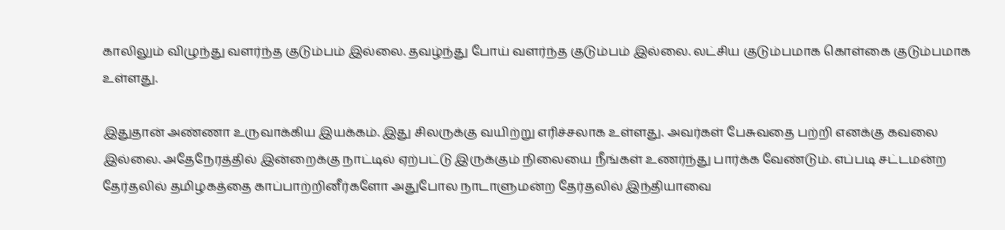காலிலும் விழுந்து வளர்ந்த குடும்பம் இல்லை. தவழ்ந்து போய் வளர்ந்த குடும்பம் இல்லை. லட்சிய குடும்பமாக கொள்கை குடும்பமாக உள்ளது.

இதுதான் அண்ணா உருவாக்கிய இயக்கம். இது சிலருக்கு வயிற்று எரிச்சலாக உள்ளது. அவர்கள் பேசுவதை பற்றி எனக்கு கவலை இல்லை. அதேநேரத்தில் இன்றைக்கு நாட்டில் ஏற்பட்டு இருக்கும் நிலையை நீங்கள் உணர்ந்து பார்க்க வேண்டும். எப்படி சட்டமன்ற தேர்தலில் தமிழகத்தை காப்பாற்றினீர்களோ அதுபோல நாடாளுமன்ற தேர்தலில் இந்தியாவை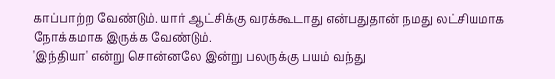காப்பாற்ற வேண்டும். யார் ஆட்சிக்கு வரக்கூடாது என்பதுதான் நமது லட்சியமாக நோக்கமாக இருக்க வேண்டும்.
'இந்தியா' என்று சொன்னலே இன்று பலருக்கு பயம் வந்து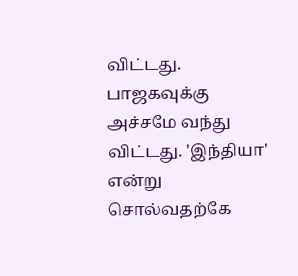விட்டது. பாஜகவுக்கு அச்சமே வந்து விட்டது. 'இந்தியா' என்று சொல்வதற்கே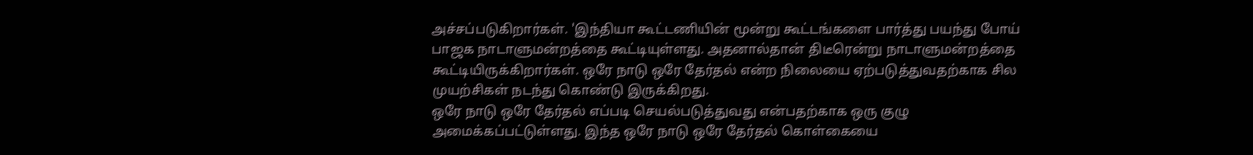அச்சப்படுகிறார்கள். 'இந்தியா கூட்டணியின் மூன்று கூட்டங்களை பார்த்து பயந்து போய் பாஜக நாடாளுமன்றத்தை கூட்டியுள்ளது. அதனால்தான் திடீரென்று நாடாளுமன்றத்தை கூட்டியிருக்கிறார்கள். ஒரே நாடு ஒரே தேர்தல் என்ற நிலையை ஏற்படுத்துவதற்காக சில முயற்சிகள் நடந்து கொண்டு இருக்கிறது.
ஒரே நாடு ஒரே தேர்தல் எப்படி செயல்படுத்துவது என்பதற்காக ஒரு குழு அமைக்கப்பட்டுள்ளது. இந்த ஒரே நாடு ஒரே தேர்தல் கொள்கையை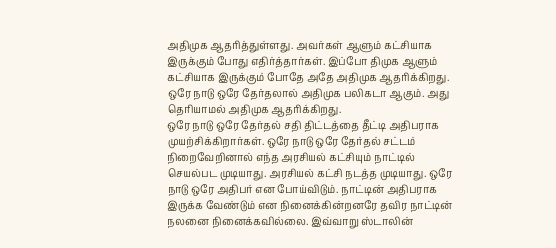அதிமுக ஆதரித்துள்ளது. அவர்கள் ஆளும் கட்சியாக இருக்கும் போது எதிர்த்தார்கள். இப்போ திமுக ஆளும் கட்சியாக இருக்கும் போதே அதே அதிமுக ஆதரிக்கிறது. ஒரே நாடு ஒரே தேர்தலால் அதிமுக பலிகடா ஆகும். அது தெரியாமல் அதிமுக ஆதரிக்கிறது.
ஒரே நாடு ஒரே தேர்தல் சதி திட்டத்தை தீட்டி அதிபராக முயற்சிக்கிறார்கள். ஒரே நாடு ஒரே தேர்தல் சட்டம் நிறைவேறினால் எந்த அரசியல் கட்சியும் நாட்டில் செயல்பட முடியாது. அரசியல் கட்சி நடத்த முடியாது. ஒரே நாடு ஒரே அதிபர் என போய்விடும். நாட்டின் அதிபராக இருக்க வேண்டும் என நினைக்கின்றனரே தவிர நாட்டின் நலனை நினைக்கவில்லை. இவ்வாறு ஸ்டாலின்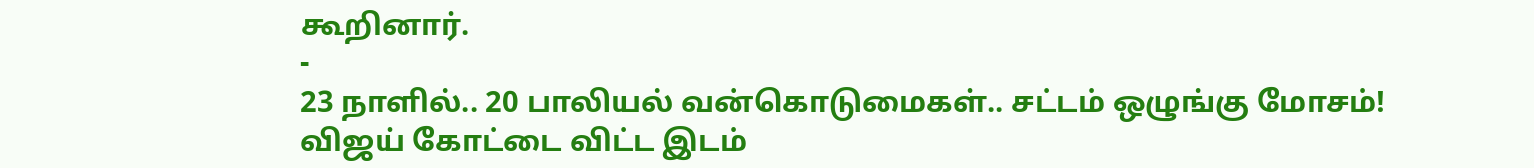கூறினார்.
-
23 நாளில்.. 20 பாலியல் வன்கொடுமைகள்.. சட்டம் ஒழுங்கு மோசம்! விஜய் கோட்டை விட்ட இடம்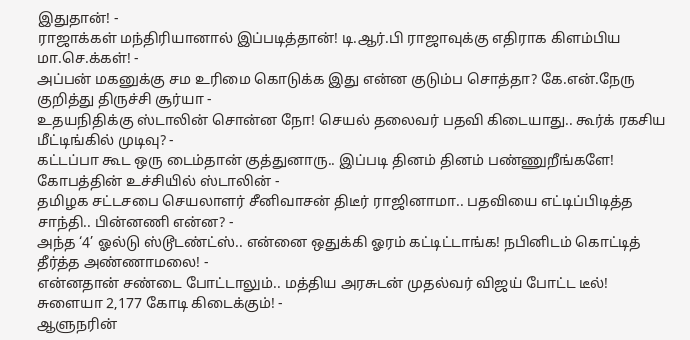இதுதான்! -
ராஜாக்கள் மந்திரியானால் இப்படித்தான்! டி.ஆர்.பி ராஜாவுக்கு எதிராக கிளம்பிய மா.செ.க்கள்! -
அப்பன் மகனுக்கு சம உரிமை கொடுக்க இது என்ன குடும்ப சொத்தா? கே.என்.நேரு குறித்து திருச்சி சூர்யா -
உதயநிதிக்கு ஸ்டாலின் சொன்ன நோ! செயல் தலைவர் பதவி கிடையாது.. கூர்க் ரகசிய மீட்டிங்கில் முடிவு? -
கட்டப்பா கூட ஒரு டைம்தான் குத்துனாரு.. இப்படி தினம் தினம் பண்ணுறீங்களே! கோபத்தின் உச்சியில் ஸ்டாலின் -
தமிழக சட்டசபை செயலாளர் சீனிவாசன் திடீர் ராஜினாமா.. பதவியை எட்டிப்பிடித்த சாந்தி.. பின்னணி என்ன? -
அந்த ‘4’ ஓல்டு ஸ்டூடண்ட்ஸ்.. என்னை ஒதுக்கி ஓரம் கட்டிட்டாங்க! நபினிடம் கொட்டித் தீர்த்த அண்ணாமலை! -
என்னதான் சண்டை போட்டாலும்.. மத்திய அரசுடன் முதல்வர் விஜய் போட்ட டீல்! சுளையா 2,177 கோடி கிடைக்கும்! -
ஆளுநரின்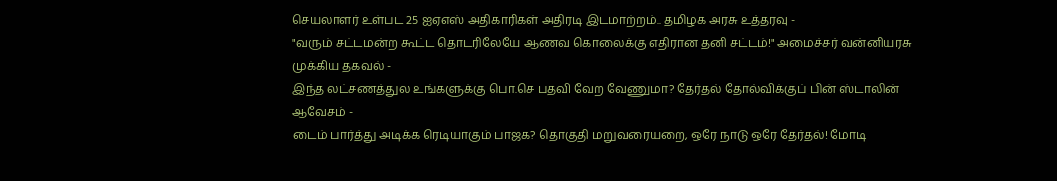செயலாளர் உள்பட 25 ஐஏஎஸ் அதிகாரிகள் அதிரடி இடமாற்றம்.. தமிழக அரசு உத்தரவு -
"வரும் சட்டமன்ற கூட்ட தொடரிலேயே ஆணவ கொலைக்கு எதிரான தனி சட்டம்!" அமைச்சர் வன்னியரசு முக்கிய தகவல் -
இந்த லட்சணத்துல உங்களுக்கு பொ.செ பதவி வேற வேணுமா? தேர்தல் தோல்விக்குப் பின் ஸ்டாலின் ஆவேசம் -
டைம் பார்த்து அடிக்க ரெடியாகும் பாஜக? தொகுதி மறுவரையறை, ஒரே நாடு ஒரே தேர்தல்! மோடி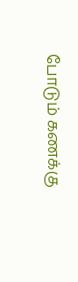போடும் கணக்கு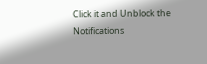Click it and Unblock the Notifications